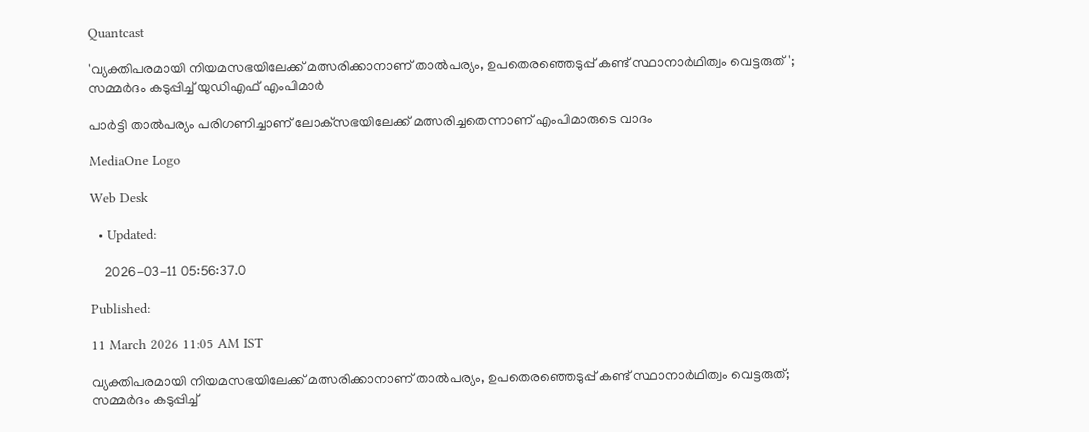Quantcast

'വ്യക്തിപരമായി നിയമസഭയിലേക്ക് മത്സരിക്കാനാണ് താല്‍പര്യം, ഉപതെരഞ്ഞെടുപ്പ് കണ്ട് സ്ഥാനാര്‍ഥിത്വം വെട്ടരുത്'; സമ്മര്‍ദം കടുപ്പിച്ച് യുഡിഎഫ് എംപിമാര്‍

പാര്‍ട്ടി താല്‍പര്യം പരിഗണിച്ചാണ് ലോക്‌സഭയിലേക്ക് മത്സരിച്ചതെന്നാണ് എംപിമാരുടെ വാദം

MediaOne Logo

Web Desk

  • Updated:

    2026-03-11 05:56:37.0

Published:

11 March 2026 11:05 AM IST

വ്യക്തിപരമായി നിയമസഭയിലേക്ക് മത്സരിക്കാനാണ് താല്‍പര്യം, ഉപതെരഞ്ഞെടുപ്പ് കണ്ട് സ്ഥാനാര്‍ഥിത്വം വെട്ടരുത്; സമ്മര്‍ദം കടുപ്പിച്ച്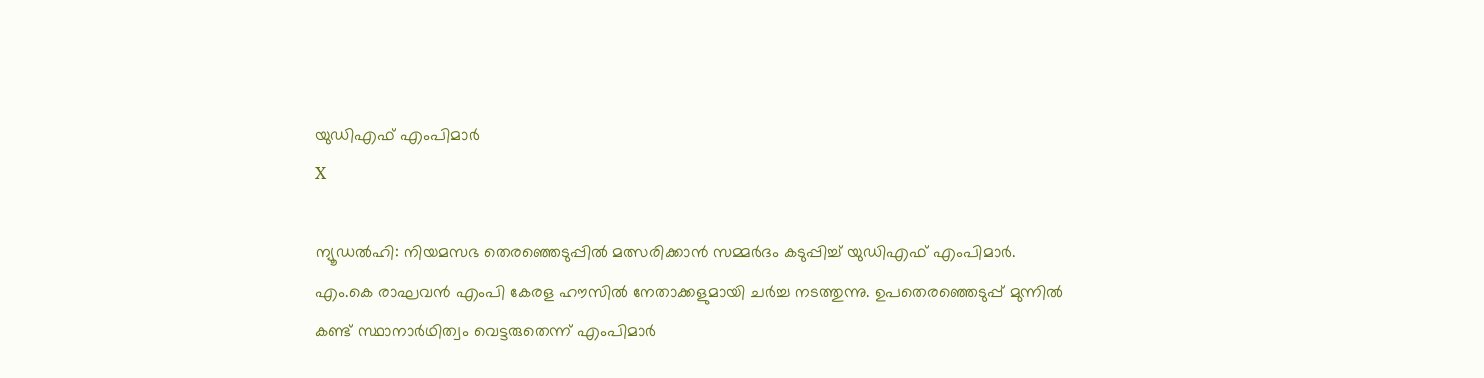യുഡിഎഫ് എംപിമാര്‍
X

ന്യൂഡല്‍ഹി: നിയമസഭ തെരഞ്ഞെടുപ്പില്‍ മത്സരിക്കാന്‍ സമ്മര്‍ദം കടുപ്പിച്ച് യുഡിഎഫ് എംപിമാര്‍. എം.കെ രാഘവന്‍ എംപി കേരള ഹൗസില്‍ നേതാക്കളുമായി ചര്‍ച്ച നടത്തുന്നു. ഉപതെരഞ്ഞെടുപ്പ് മുന്നില്‍ കണ്ട് സ്ഥാനാര്‍ഥിത്വം വെട്ടരുതെന്ന് എംപിമാര്‍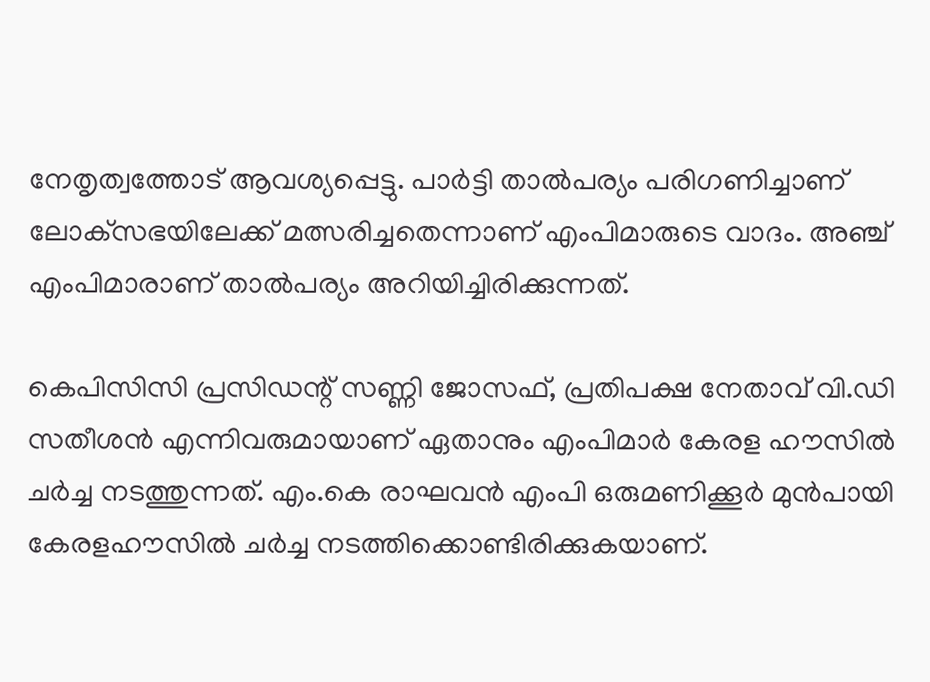നേതൃത്വത്തോട് ആവശ്യപ്പെട്ടു. പാര്‍ട്ടി താല്‍പര്യം പരിഗണിച്ചാണ് ലോക്‌സഭയിലേക്ക് മത്സരിച്ചതെന്നാണ് എംപിമാരുടെ വാദം. അഞ്ച് എംപിമാരാണ് താല്‍പര്യം അറിയിച്ചിരിക്കുന്നത്.

കെപിസിസി പ്രസിഡന്റ് സണ്ണി ജോസഫ്, പ്രതിപക്ഷ നേതാവ് വി.ഡി സതീശന്‍ എന്നിവരുമായാണ് ഏതാനും എംപിമാര്‍ കേരള ഹൗസില്‍ ചര്‍ച്ച നടത്തുന്നത്. എം.കെ രാഘവന്‍ എംപി ഒരുമണിക്കൂര്‍ മുന്‍പായി കേരളഹൗസില്‍ ചര്‍ച്ച നടത്തിക്കൊണ്ടിരിക്കുകയാണ്.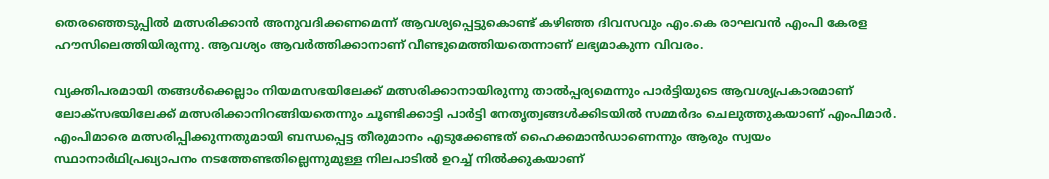തെരഞ്ഞെടുപ്പില്‍ മത്സരിക്കാന്‍ അനുവദിക്കണമെന്ന് ആവശ്യപ്പെട്ടുകൊണ്ട് കഴിഞ്ഞ ദിവസവും എം.കെ രാഘവന്‍ എംപി കേരള ഹൗസിലെത്തിയിരുന്നു. ആവശ്യം ആവര്‍ത്തിക്കാനാണ് വീണ്ടുമെത്തിയതെന്നാണ് ലഭ്യമാകുന്ന വിവരം.

വ്യക്തിപരമായി തങ്ങള്‍ക്കെല്ലാം നിയമസഭയിലേക്ക് മത്സരിക്കാനായിരുന്നു താല്‍പ്പര്യമെന്നും പാര്‍ട്ടിയുടെ ആവശ്യപ്രകാരമാണ് ലോക്‌സഭയിലേക്ക് മത്സരിക്കാനിറങ്ങിയതെന്നും ചൂണ്ടിക്കാട്ടി പാര്‍ട്ടി നേതൃത്വങ്ങള്‍ക്കിടയില്‍ സമ്മര്‍ദം ചെലുത്തുകയാണ് എംപിമാര്‍. എംപിമാരെ മത്സരിപ്പിക്കുന്നതുമായി ബന്ധപ്പെട്ട തീരുമാനം എടുക്കേണ്ടത് ഹൈക്കമാന്‍ഡാണെന്നും ആരും സ്വയം സ്ഥാനാര്‍ഥിപ്രഖ്യാപനം നടത്തേണ്ടതില്ലെന്നുമുള്ള നിലപാടില്‍ ഉറച്ച് നില്‍ക്കുകയാണ്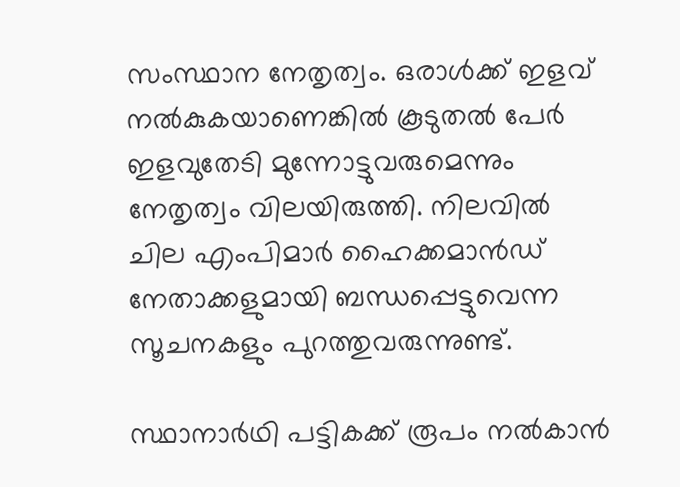സംസ്ഥാന നേതൃത്വം. ഒരാൾക്ക് ഇളവ് നൽകുകയാണെങ്കിൽ കൂടുതൽ പേർ ഇളവുതേടി മുന്നോട്ടുവരുമെന്നും നേതൃത്വം വിലയിരുത്തി. നിലവില്‍ ചില എംപിമാര്‍ ഹൈക്കമാന്‍ഡ് നേതാക്കളുമായി ബന്ധപ്പെട്ടുവെന്ന സൂചനകളും പുറത്തുവരുന്നുണ്ട്.

സ്ഥാനാര്‍ഥി പട്ടികക്ക് രൂപം നല്‍കാന്‍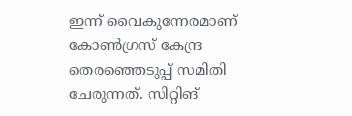ഇന്ന് വൈകുന്നേരമാണ് കോണ്‍ഗ്രസ് കേന്ദ്ര തെരഞ്ഞെടുപ്പ് സമിതി ചേരുന്നത്. സിറ്റിങ്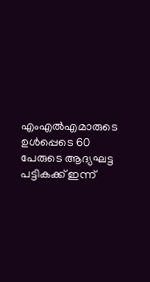എംഎല്‍എമാരുടെ ഉള്‍പ്പെടെ 60 പേരുടെ ആദ്യഘട്ട പട്ടികക്ക് ഇന്ന്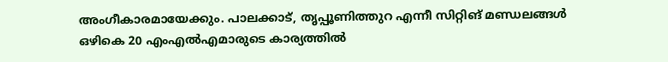അംഗീകാരമായേക്കും. പാലക്കാട്, തൃപ്പൂണിത്തുറ എന്നീ സിറ്റിങ് മണ്ഡലങ്ങള്‍ ഒഴികെ 20 എംഎല്‍എമാരുടെ കാര്യത്തില്‍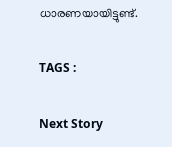ധാരണയായിട്ടുണ്ട്.

TAGS :

Next Story